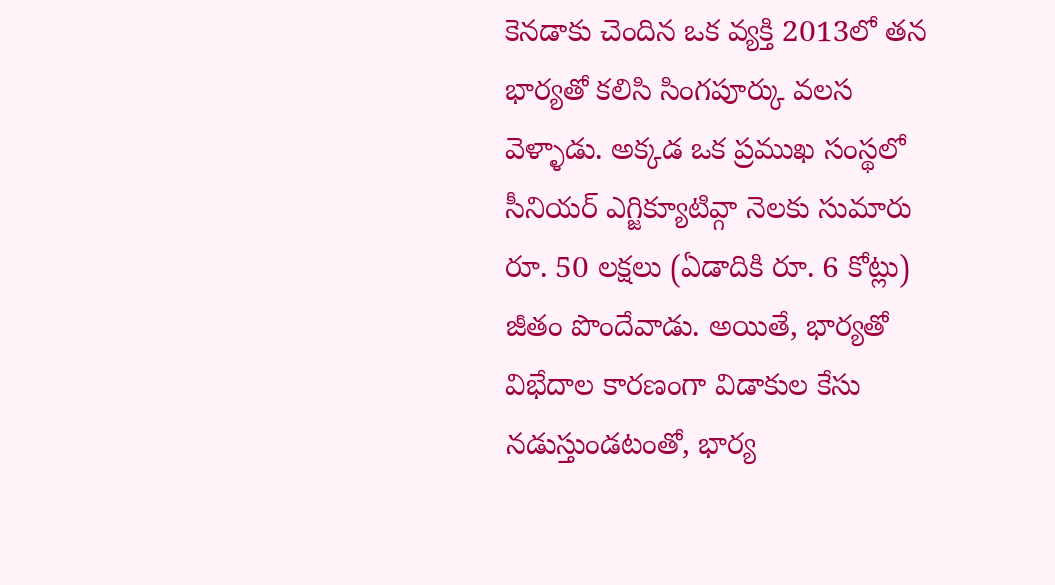కెనడాకు చెందిన ఒక వ్యక్తి 2013లో తన భార్యతో కలిసి సింగపూర్కు వలస వెళ్ళాడు. అక్కడ ఒక ప్రముఖ సంస్థలో సీనియర్ ఎగ్జిక్యూటివ్గా నెలకు సుమారు రూ. 50 లక్షలు (ఏడాదికి రూ. 6 కోట్లు) జీతం పొందేవాడు. అయితే, భార్యతో విభేదాల కారణంగా విడాకుల కేసు నడుస్తుండటంతో, భార్య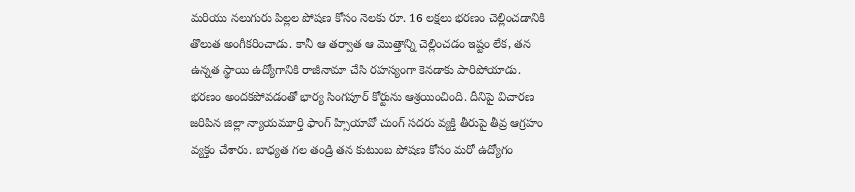మరియు నలుగురు పిల్లల పోషణ కోసం నెలకు రూ. 16 లక్షలు భరణం చెల్లించడానికి తొలుత అంగీకరించాడు. కానీ ఆ తర్వాత ఆ మొత్తాన్ని చెల్లించడం ఇష్టం లేక, తన ఉన్నత స్థాయి ఉద్యోగానికి రాజీనామా చేసి రహస్యంగా కెనడాకు పారిపోయాడు.
భరణం అందకపోవడంతో భార్య సింగపూర్ కోర్టును ఆశ్రయించింది. దీనిపై విచారణ జరిపిన జిల్లా న్యాయమూర్తి ఫాంగ్ హ్సియావో చుంగ్ సదరు వ్యక్తి తీరుపై తీవ్ర ఆగ్రహం వ్యక్తం చేశారు. బాధ్యత గల తండ్రి తన కుటుంబ పోషణ కోసం మరో ఉద్యోగం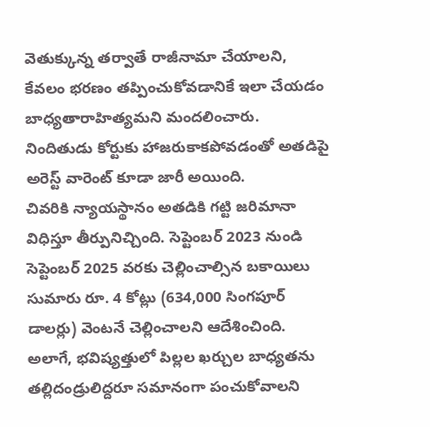వెతుక్కున్న తర్వాతే రాజీనామా చేయాలని, కేవలం భరణం తప్పించుకోవడానికే ఇలా చేయడం బాధ్యతారాహిత్యమని మందలించారు. నిందితుడు కోర్టుకు హాజరుకాకపోవడంతో అతడిపై అరెస్ట్ వారెంట్ కూడా జారీ అయింది.
చివరికి న్యాయస్థానం అతడికి గట్టి జరిమానా విధిస్తూ తీర్పునిచ్చింది. సెప్టెంబర్ 2023 నుండి సెప్టెంబర్ 2025 వరకు చెల్లించాల్సిన బకాయిలు సుమారు రూ. 4 కోట్లు (634,000 సింగపూర్ డాలర్లు) వెంటనే చెల్లించాలని ఆదేశించింది. అలాగే, భవిష్యత్తులో పిల్లల ఖర్చుల బాధ్యతను తల్లిదండ్రులిద్దరూ సమానంగా పంచుకోవాలని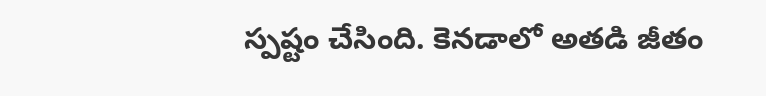స్పష్టం చేసింది. కెనడాలో అతడి జీతం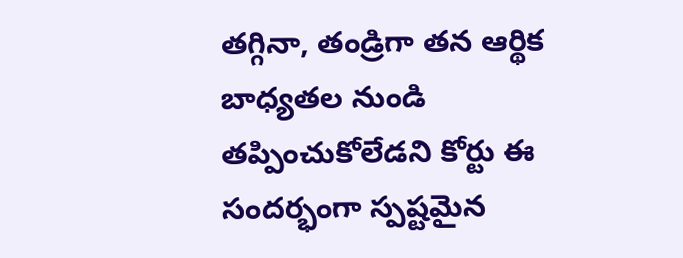తగ్గినా, తండ్రిగా తన ఆర్థిక బాధ్యతల నుండి తప్పించుకోలేడని కోర్టు ఈ సందర్భంగా స్పష్టమైన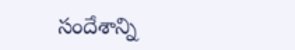సందేశాన్ని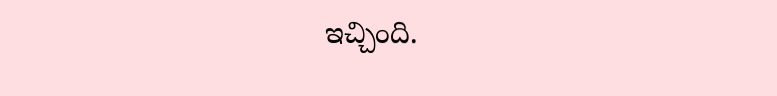ఇచ్చింది.